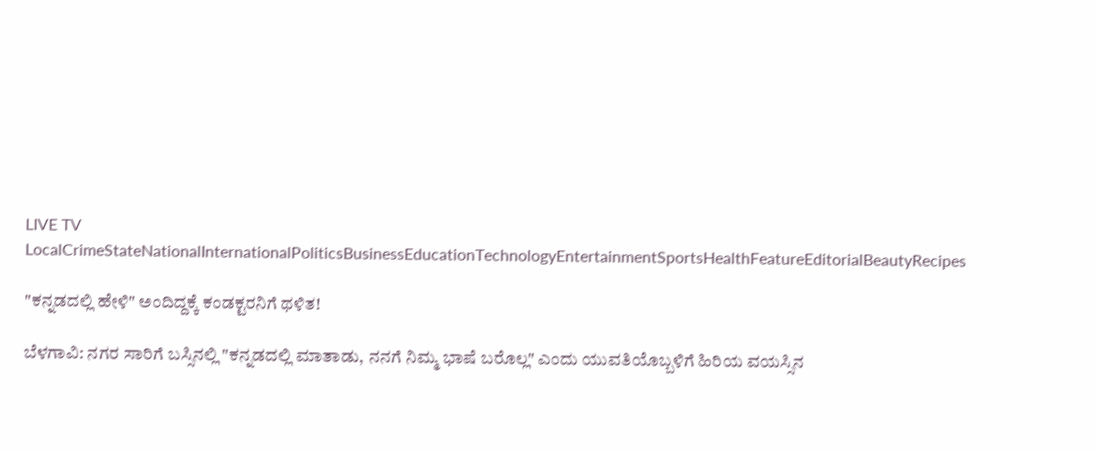LIVE TV LocalCrimeStateNationalInternationalPoliticsBusinessEducationTechnologyEntertainmentSportsHealthFeatureEditorialBeautyRecipes

"ಕನ್ನಡದಲ್ಲಿ ಹೇಳಿ" ಅಂದಿದ್ದಕ್ಕೆ ಕಂಡಕ್ಟರನಿಗೆ ಥಳಿತ!

ಬೆಳಗಾವಿ: ನಗರ ಸಾರಿಗೆ ಬಸ್ಸಿನಲ್ಲಿ "ಕನ್ನಡದಲ್ಲಿ ಮಾತಾಡು, ನನಗೆ ನಿಮ್ಮ ಭಾಷೆ ಬರೊಲ್ಲ" ಎಂದು ಯುವತಿಯೊಬ್ಬಳಿಗೆ ಹಿರಿಯ ವಯಸ್ಸಿನ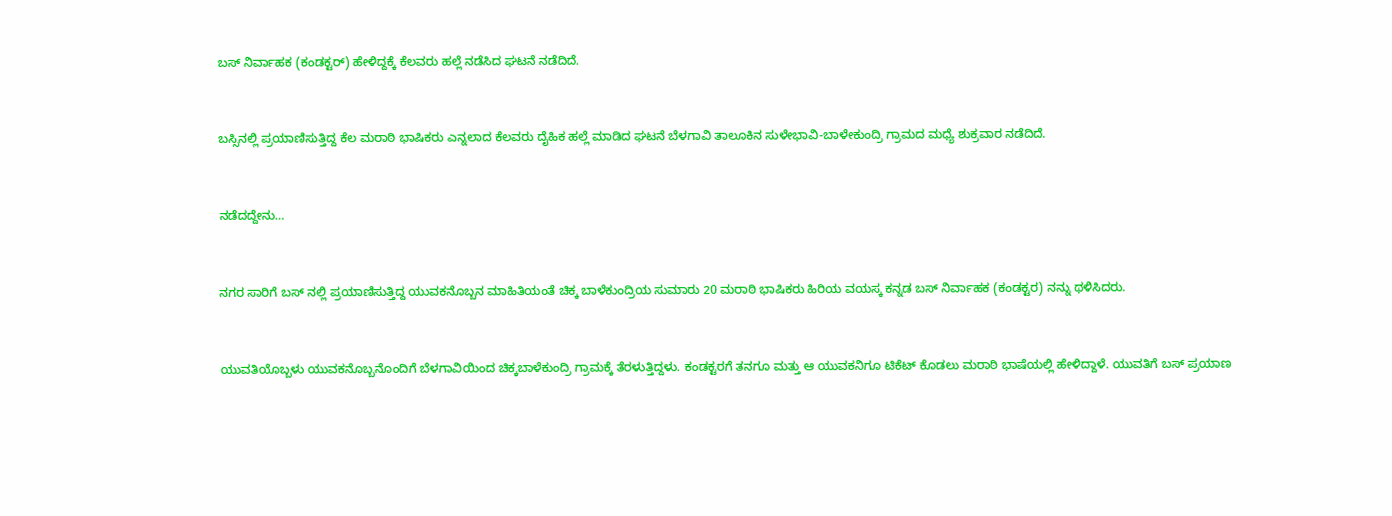ಬಸ್ ನಿರ್ವಾಹಕ (ಕಂಡಕ್ಟರ್) ಹೇಳಿದ್ದಕ್ಕೆ ಕೆಲವರು ಹಲ್ಲೆ ನಡೆಸಿದ ಘಟನೆ ನಡೆದಿದೆ.



ಬಸ್ಸಿನಲ್ಲಿ ಪ್ರಯಾಣಿಸುತ್ತಿದ್ದ ಕೆಲ ಮರಾಠಿ ಭಾಷಿಕರು ಎನ್ನಲಾದ ಕೆಲವರು ದೈಹಿಕ ಹಲ್ಲೆ ಮಾಡಿದ ಘಟನೆ ಬೆಳಗಾವಿ ತಾಲೂಕಿನ ಸುಳೇಭಾವಿ-ಬಾಳೇಕುಂದ್ರಿ ಗ್ರಾಮದ ಮಧ್ಯೆ ಶುಕ್ರವಾರ ನಡೆದಿದೆ.



ನಡೆದದ್ದೇನು…



ನಗರ ಸಾರಿಗೆ ಬಸ್ ನಲ್ಲಿ ಪ್ರಯಾಣಿಸುತ್ತಿದ್ದ ಯುವಕನೊಬ್ಬನ ಮಾಹಿತಿಯಂತೆ ಚಿಕ್ಕ ಬಾಳೆಕುಂದ್ರಿಯ ಸುಮಾರು 20 ಮರಾಠಿ ಭಾಷಿಕರು ಹಿರಿಯ ವಯಸ್ಕ ಕನ್ನಡ ಬಸ್ ನಿರ್ವಾಹಕ (ಕಂಡಕ್ಟರ) ನನ್ನು ಥಳಿಸಿದರು.



ಯುವತಿಯೊಬ್ಬಳು ಯುವಕನೊಬ್ಬನೊಂದಿಗೆ ಬೆಳಗಾವಿಯಿಂದ ಚಿಕ್ಕಬಾಳೆಕುಂದ್ರಿ ಗ್ರಾಮಕ್ಕೆ ತೆರಳುತ್ತಿದ್ದಳು. ಕಂಡಕ್ಟರಗೆ ತನಗೂ ಮತ್ತು ಆ ಯುವಕನಿಗೂ ಟಿಕೆಟ್ ಕೊಡಲು ಮರಾಠಿ ಭಾಷೆಯಲ್ಲಿ ಹೇಳಿದ್ದಾಳೆ. ಯುವತಿಗೆ ಬಸ್ ಪ್ರಯಾಣ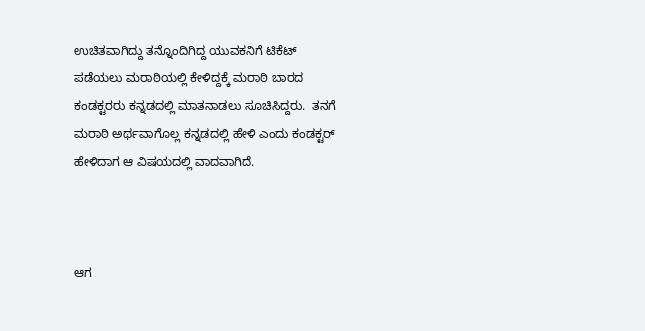ಉಚಿತವಾಗಿದ್ದು ತನ್ನೊಂದಿಗಿದ್ದ ಯುವಕನಿಗೆ ಟಿಕೆಟ್ ಪಡೆಯಲು ಮರಾಠಿಯಲ್ಲಿ ಕೇಳಿದ್ದಕ್ಕೆ ಮರಾಠಿ ಬಾರದ ಕಂಡಕ್ಟರರು ಕನ್ನಡದಲ್ಲಿ ಮಾತನಾಡಲು ಸೂಚಿಸಿದ್ದರು.  ತನಗೆ ಮರಾಠಿ ಅರ್ಥವಾಗೊಲ್ಲ ಕನ್ನಡದಲ್ಲಿ ಹೇಳಿ ಎಂದು ಕಂಡಕ್ಟರ್ ಹೇಳಿದಾಗ ಆ ವಿಷಯದಲ್ಲಿ ವಾದವಾಗಿದೆ.



ಆಗ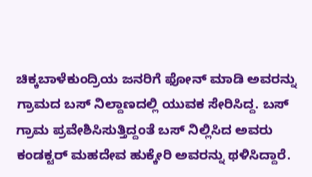ಚಿಕ್ಕಬಾಳೆಕುಂದ್ರಿಯ ಜನರಿಗೆ ಫೋನ್ ಮಾಡಿ ಅವರನ್ನು ಗ್ರಾಮದ ಬಸ್ ನಿಲ್ದಾಣದಲ್ಲಿ ಯುವಕ ಸೇರಿಸಿದ್ದ. ಬಸ್ ಗ್ರಾಮ ಪ್ರವೇಶಿಸಿಸುತ್ತಿದ್ದಂತೆ ಬಸ್ ನಿಲ್ಲಿಸಿದ ಅವರು ಕಂಡಕ್ಟರ್ ಮಹದೇವ ಹುಕ್ಕೇರಿ ಅವರನ್ನು ಥಳಿಸಿದ್ದಾರೆ.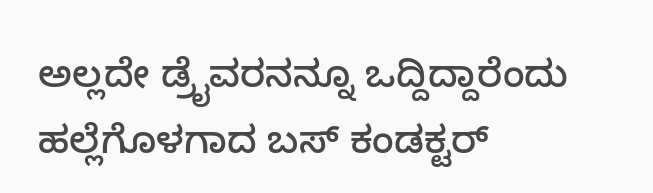ಅಲ್ಲದೇ ಡ್ರೈವರನನ್ನೂ ಒದ್ದಿದ್ದಾರೆಂದು ಹಲ್ಲೆಗೊಳಗಾದ ಬಸ್ ಕಂಡಕ್ಟರ್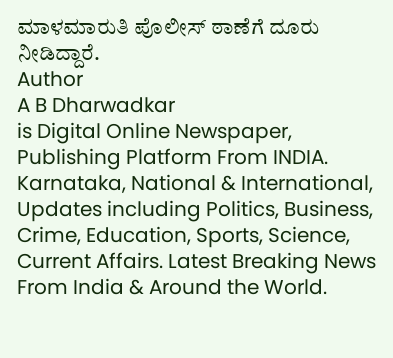ಮಾಳಮಾರುತಿ ಪೊಲೀಸ್ ಠಾಣೆಗೆ ದೂರು ನೀಡಿದ್ದಾರೆ.
Author
A B Dharwadkar
is Digital Online Newspaper, Publishing Platform From INDIA. Karnataka, National & International, Updates including Politics, Business, Crime, Education, Sports, Science, Current Affairs. Latest Breaking News From India & Around the World.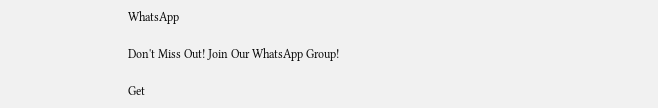WhatsApp

Don't Miss Out! Join Our WhatsApp Group!

Get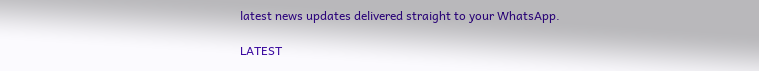latest news updates delivered straight to your WhatsApp.

LATEST